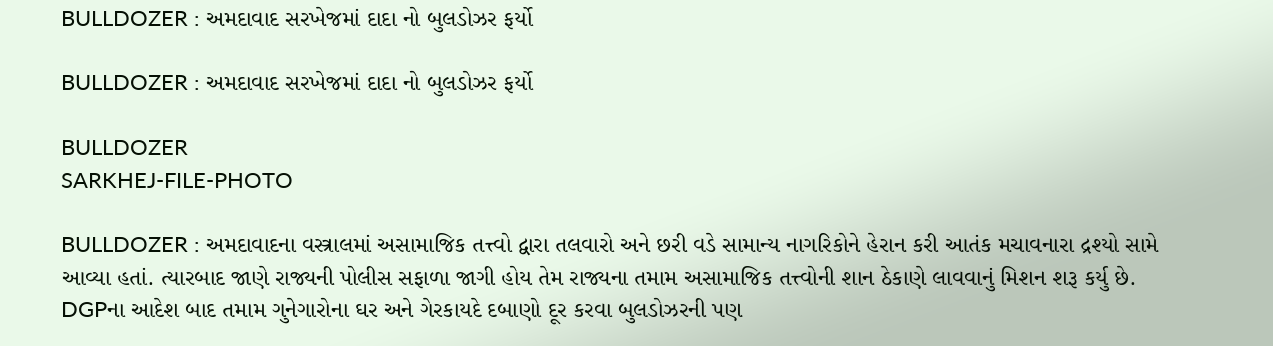BULLDOZER : અમદાવાદ સરખેજમાં દાદા નો બુલડોઝર ફર્યો

BULLDOZER : અમદાવાદ સરખેજમાં દાદા નો બુલડોઝર ફર્યો

BULLDOZER
SARKHEJ-FILE-PHOTO

BULLDOZER : અમદાવાદના વસ્ત્રાલમાં અસામાજિક તત્ત્વો દ્વારા તલવારો અને છરી વડે સામાન્ય નાગરિકોને હેરાન કરી આતંક મચાવનારા દ્રશ્યો સામે આવ્યા હતાં. ત્યારબાદ જાણે રાજ્યની પોલીસ સફાળા જાગી હોય તેમ રાજ્યના તમામ અસામાજિક તત્ત્વોની શાન ઠેકાણે લાવવાનું મિશન શરૂ કર્યુ છે. DGPના આદેશ બાદ તમામ ગુનેગારોના ઘર અને ગેરકાયદે દબાણો દૂર કરવા બુલડોઝરની પણ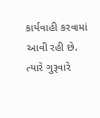કાર્યવાહી કરવામાં આવી રહી છે. ત્યારે ગુરૂવારે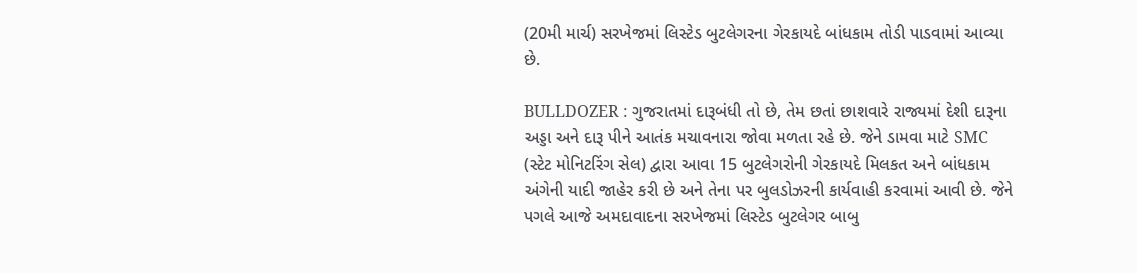(20મી માર્ચ) સરખેજમાં લિસ્ટેડ બુટલેગરના ગેરકાયદે બાંધકામ તોડી પાડવામાં આવ્યા છે.

BULLDOZER : ગુજરાતમાં દારૂબંધી તો છે, તેમ છતાં છાશવારે રાજ્યમાં દેશી દારૂના અડ્ડા અને દારૂ પીને આતંક મચાવનારા જોવા મળતા રહે છે. જેને ડામવા માટે SMC (સ્ટેટ મોનિટરિંગ સેલ) દ્વારા આવા 15 બુટલેગરોની ગેરકાયદે મિલકત અને બાંધકામ અંગેની યાદી જાહેર કરી છે અને તેના પર બુલડોઝરની કાર્યવાહી કરવામાં આવી છે. જેને પગલે આજે અમદાવાદના સરખેજમાં લિસ્ટેડ બુટલેગર બાબુ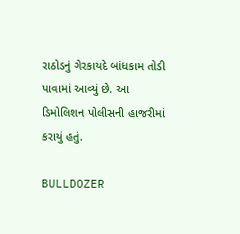રાઠોડનું ગેરકાયદે બાંધકામ તોડી પાવામાં આવ્યું છે. આ ડિમોલિશન પોલીસની હાજરીમાં કરાયું હતું.

BULLDOZER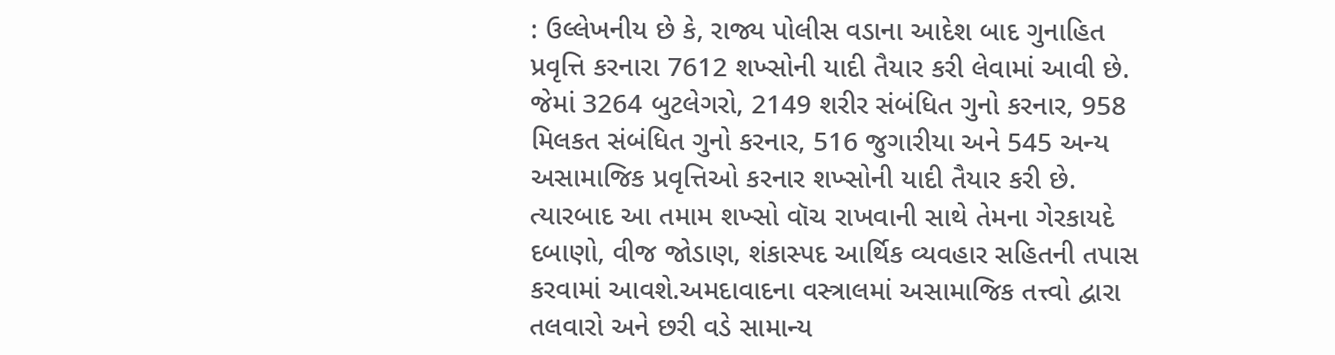: ઉલ્લેખનીય છે કે, રાજ્ય પોલીસ વડાના આદેશ બાદ ગુનાહિત પ્રવૃત્તિ કરનારા 7612 શખ્સોની યાદી તૈયાર કરી લેવામાં આવી છે. જેમાં 3264 બુટલેગરો, 2149 શરીર સંબંધિત ગુનો કરનાર, 958 મિલકત સંબંધિત ગુનો કરનાર, 516 જુગારીયા અને 545 અન્ય અસામાજિક પ્રવૃત્તિઓ કરનાર શખ્સોની યાદી તૈયાર કરી છે. ત્યારબાદ આ તમામ શખ્સો વૉચ રાખવાની સાથે તેમના ગેરકાયદે દબાણો, વીજ જોડાણ, શંકાસ્પદ આર્થિક વ્યવહાર સહિતની તપાસ કરવામાં આવશે.અમદાવાદના વસ્ત્રાલમાં અસામાજિક તત્ત્વો દ્વારા તલવારો અને છરી વડે સામાન્ય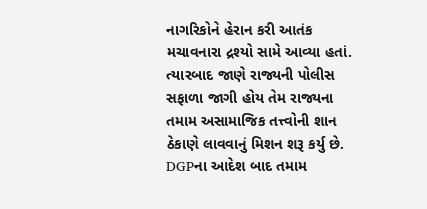નાગરિકોને હેરાન કરી આતંક મચાવનારા દ્રશ્યો સામે આવ્યા હતાં. ત્યારબાદ જાણે રાજ્યની પોલીસ સફાળા જાગી હોય તેમ રાજ્યના તમામ અસામાજિક તત્ત્વોની શાન ઠેકાણે લાવવાનું મિશન શરૂ કર્યુ છે. DGPના આદેશ બાદ તમામ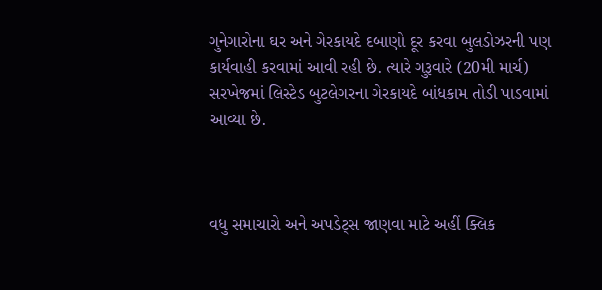ગુનેગારોના ઘર અને ગેરકાયદે દબાણો દૂર કરવા બુલડોઝરની પણ કાર્યવાહી કરવામાં આવી રહી છે. ત્યારે ગુરૂવારે (20મી માર્ચ) સરખેજમાં લિસ્ટેડ બુટલેગરના ગેરકાયદે બાંધકામ તોડી પાડવામાં આવ્યા છે.



વધુ સમાચારો અને અપડેટ્સ જાણવા માટે અહીં ક્લિક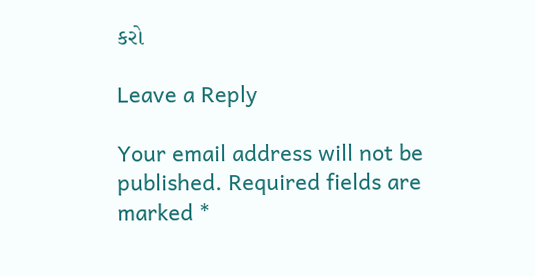કરો

Leave a Reply

Your email address will not be published. Required fields are marked *